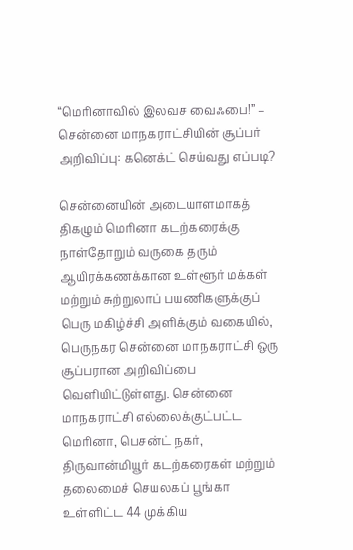“மெரினாவில் இலவச வைஃபை!” – சென்னை மாநகராட்சியின் சூப்பர் அறிவிப்பு: கனெக்ட் செய்வது எப்படி?

சென்னையின் அடையாளமாகத் திகழும் மெரினா கடற்கரைக்கு நாள்தோறும் வருகை தரும் ஆயிரக்கணக்கான உள்ளூர் மக்கள் மற்றும் சுற்றுலாப் பயணிகளுக்குப் பெரு மகிழ்ச்சி அளிக்கும் வகையில், பெருநகர சென்னை மாநகராட்சி ஒரு சூப்பரான அறிவிப்பை வெளியிட்டுள்ளது. சென்னை மாநகராட்சி எல்லைக்குட்பட்ட மெரினா, பெசன்ட் நகர், திருவான்மியூர் கடற்கரைகள் மற்றும் தலைமைச் செயலகப் பூங்கா உள்ளிட்ட 44 முக்கிய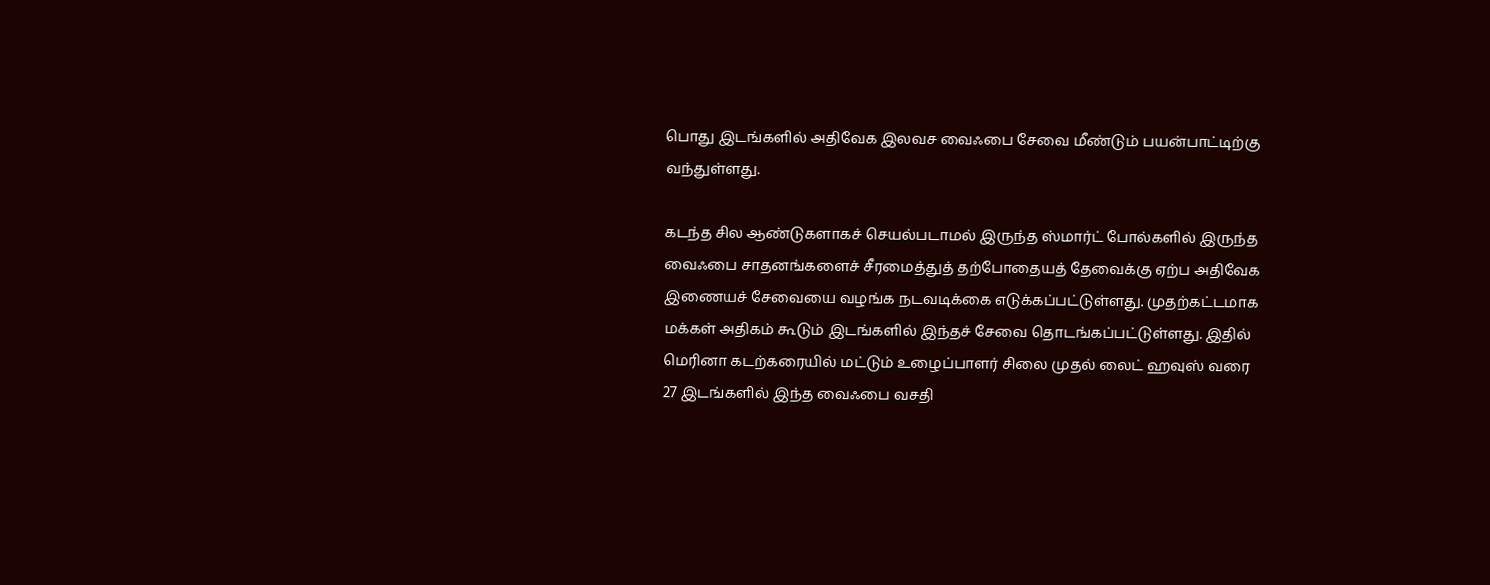பொது இடங்களில் அதிவேக இலவச வைஃபை சேவை மீண்டும் பயன்பாட்டிற்கு வந்துள்ளது.

கடந்த சில ஆண்டுகளாகச் செயல்படாமல் இருந்த ஸ்மார்ட் போல்களில் இருந்த வைஃபை சாதனங்களைச் சீரமைத்துத் தற்போதையத் தேவைக்கு ஏற்ப அதிவேக இணையச் சேவையை வழங்க நடவடிக்கை எடுக்கப்பட்டுள்ளது. முதற்கட்டமாக மக்கள் அதிகம் கூடும் இடங்களில் இந்தச் சேவை தொடங்கப்பட்டுள்ளது. இதில் மெரினா கடற்கரையில் மட்டும் உழைப்பாளர் சிலை முதல் லைட் ஹவுஸ் வரை 27 இடங்களில் இந்த வைஃபை வசதி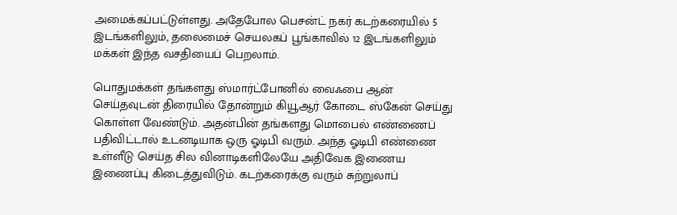அமைக்கப்பட்டுள்ளது. அதேபோல பெசன்ட் நகர் கடற்கரையில் 5 இடங்களிலும், தலைமைச் செயலகப் பூங்காவில் 12 இடங்களிலும் மக்கள் இந்த வசதியைப் பெறலாம்.

பொதுமக்கள் தங்களது ஸ்மார்ட்போனில் வைஃபை ஆன் செய்தவுடன் திரையில் தோன்றும் கியூஆர் கோடை ஸ்கேன் செய்து கொள்ள வேண்டும். அதன்பின் தங்களது மொபைல் எண்ணைப் பதிவிட்டால் உடனடியாக ஒரு ஓடிபி வரும். அந்த ஓடிபி எண்ணை உள்ளீடு செய்த சில வினாடிகளிலேயே அதிவேக இணைய இணைப்பு கிடைத்துவிடும். கடற்கரைக்கு வரும் சுற்றுலாப்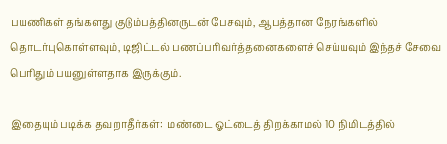பயணிகள் தங்களது குடும்பத்தினருடன் பேசவும், ஆபத்தான நேரங்களில் தொடர்புகொள்ளவும், டிஜிட்டல் பணப்பரிவர்த்தனைகளைச் செய்யவும் இந்தச் சேவை பெரிதும் பயனுள்ளதாக இருக்கும்.

இதையும் படிக்க தவறாதீர்கள்:  மண்டை ஓட்டைத் திறக்காமல் 10 நிமிடத்தில்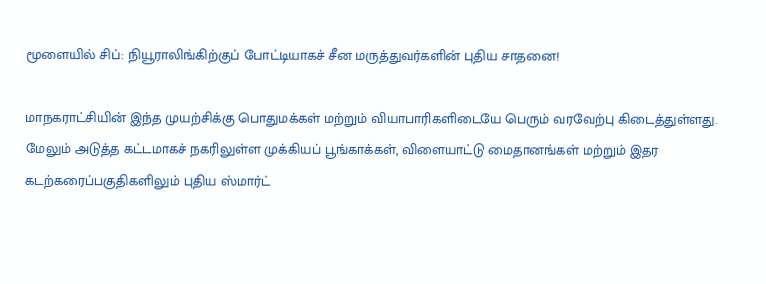மூளையில் சிப்: நியூராலிங்கிற்குப் போட்டியாகச் சீன மருத்துவர்களின் புதிய சாதனை!

மாநகராட்சியின் இந்த முயற்சிக்கு பொதுமக்கள் மற்றும் வியாபாரிகளிடையே பெரும் வரவேற்பு கிடைத்துள்ளது. மேலும் அடுத்த கட்டமாகச் நகரிலுள்ள முக்கியப் பூங்காக்கள், விளையாட்டு மைதானங்கள் மற்றும் இதர கடற்கரைப்பகுதிகளிலும் புதிய ஸ்மார்ட்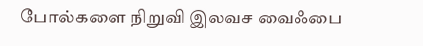போல்களை நிறுவி இலவச வைஃபை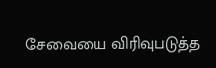சேவையை விரிவுபடுத்த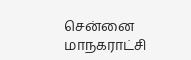சென்னை மாநகராட்சி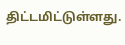திட்டமிட்டுள்ளது.